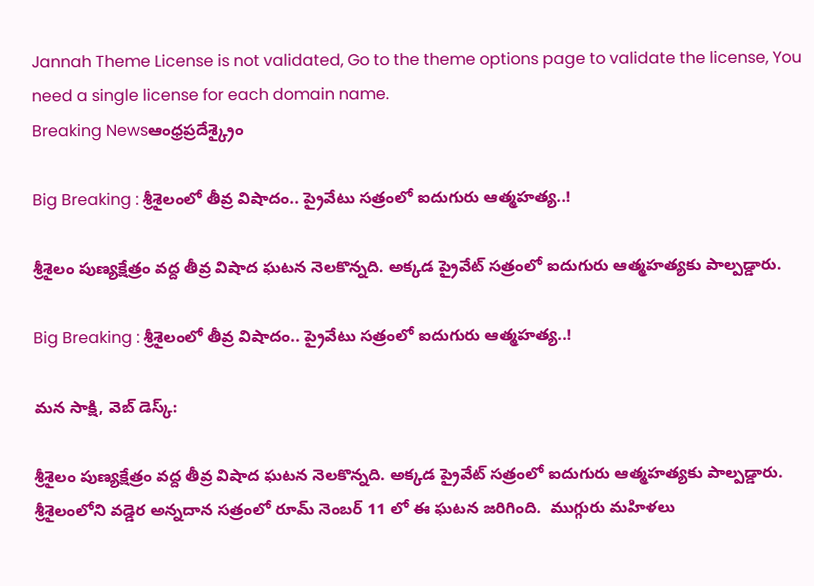Jannah Theme License is not validated, Go to the theme options page to validate the license, You need a single license for each domain name.
Breaking Newsఆంధ్రప్రదేశ్క్రైం

Big Breaking : శ్రీశైలంలో తీవ్ర విషాదం.. ప్రైవేటు సత్రంలో ఐదుగురు ఆత్మహత్య..!

శ్రీశైలం పుణ్యక్షేత్రం వద్ద తీవ్ర విషాద ఘటన నెలకొన్నది. అక్కడ ప్రైవేట్ సత్రంలో ఐదుగురు ఆత్మహత్యకు పాల్పడ్డారు.

Big Breaking : శ్రీశైలంలో తీవ్ర విషాదం.. ప్రైవేటు సత్రంలో ఐదుగురు ఆత్మహత్య..!

మన సాక్షి, వెబ్ డెస్క్:

శ్రీశైలం పుణ్యక్షేత్రం వద్ద తీవ్ర విషాద ఘటన నెలకొన్నది. అక్కడ ప్రైవేట్ సత్రంలో ఐదుగురు ఆత్మహత్యకు పాల్పడ్డారు. శ్రీశైలంలోని వడ్డెర అన్నదాన సత్రంలో రూమ్ నెంబర్ 11 లో ఈ ఘటన జరిగింది.  ముగ్గురు మహిళలు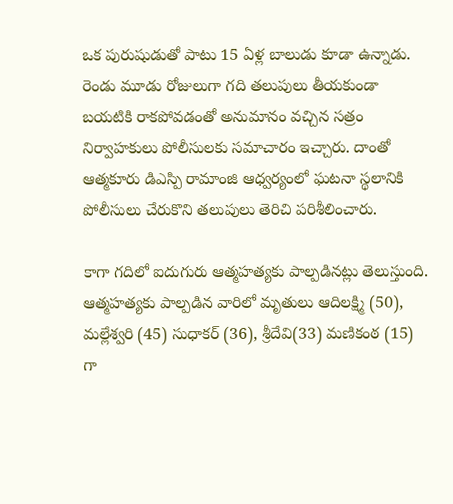ఒక పురుషుడుతో పాటు 15 ఏళ్ల బాలుడు కూడా ఉన్నాడు. రెండు మూడు రోజులుగా గది తలుపులు తీయకుండా బయటికి రాకపోవడంతో అనుమానం వచ్చిన సత్రం నిర్వాహకులు పోలీసులకు సమాచారం ఇచ్చారు. దాంతో ఆత్మకూరు డిఎస్పి రామాంజి ఆధ్వర్యంలో ఘటనా స్థలానికి పోలీసులు చేరుకొని తలుపులు తెరిచి పరిశీలించారు.

కాగా గదిలో ఐదుగురు ఆత్మహత్యకు పాల్పడినట్లు తెలుస్తుంది. ఆత్మహత్యకు పాల్పడిన వారిలో మృతులు ఆదిలక్ష్మి (50), మల్లేశ్వరి (45) సుధాకర్ (36), శ్రీదేవి(33) మణికంఠ (15) గా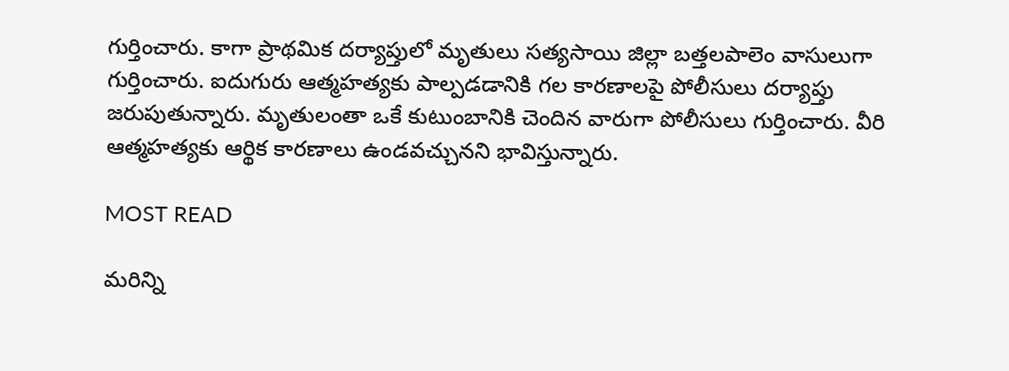గుర్తించారు. కాగా ప్రాథమిక దర్యాప్తులో మృతులు సత్యసాయి జిల్లా బత్తలపాలెం వాసులుగా గుర్తించారు. ఐదుగురు ఆత్మహత్యకు పాల్పడడానికి గల కారణాలపై పోలీసులు దర్యాప్తు జరుపుతున్నారు. మృతులంతా ఒకే కుటుంబానికి చెందిన వారుగా పోలీసులు గుర్తించారు. వీరి ఆత్మహత్యకు ఆర్థిక కారణాలు ఉండవచ్చునని భావిస్తున్నారు.

MOST READ

మరిన్ని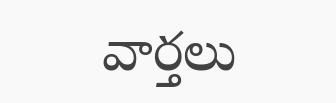వార్తలు